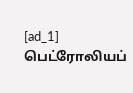[ad_1]
பெட்ரோலியப்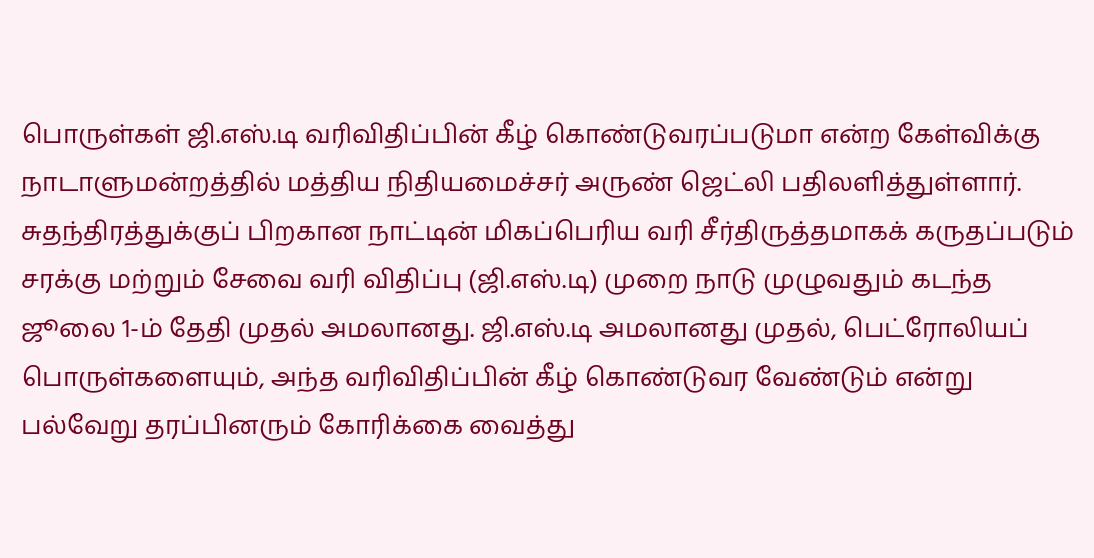பொருள்கள் ஜி.எஸ்.டி வரிவிதிப்பின் கீழ் கொண்டுவரப்படுமா என்ற கேள்விக்கு நாடாளுமன்றத்தில் மத்திய நிதியமைச்சர் அருண் ஜெட்லி பதிலளித்துள்ளார்.
சுதந்திரத்துக்குப் பிறகான நாட்டின் மிகப்பெரிய வரி சீர்திருத்தமாகக் கருதப்படும் சரக்கு மற்றும் சேவை வரி விதிப்பு (ஜி.எஸ்.டி) முறை நாடு முழுவதும் கடந்த ஜூலை 1-ம் தேதி முதல் அமலானது. ஜி.எஸ்.டி அமலானது முதல், பெட்ரோலியப் பொருள்களையும், அந்த வரிவிதிப்பின் கீழ் கொண்டுவர வேண்டும் என்று பல்வேறு தரப்பினரும் கோரிக்கை வைத்து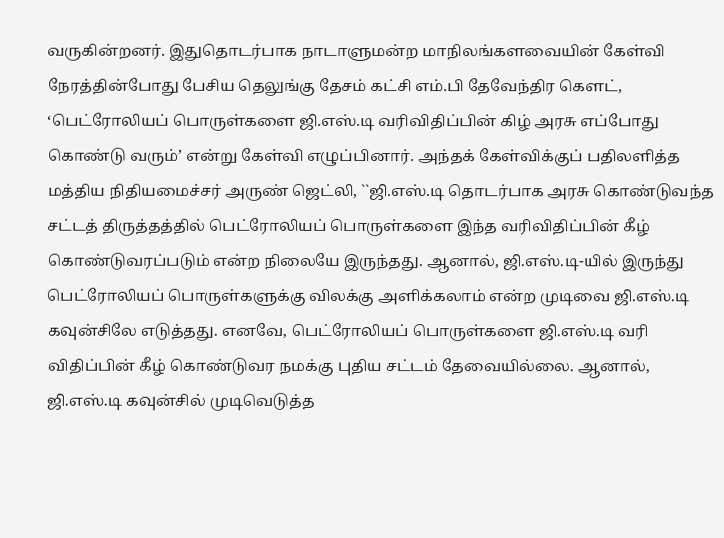வருகின்றனர். இதுதொடர்பாக நாடாளுமன்ற மாநிலங்களவையின் கேள்வி நேரத்தின்போது பேசிய தெலுங்கு தேசம் கட்சி எம்.பி தேவேந்திர கௌட், ‘பெட்ரோலியப் பொருள்களை ஜி.எஸ்.டி வரிவிதிப்பின் கிழ் அரசு எப்போது கொண்டு வரும்’ என்று கேள்வி எழுப்பினார். அந்தக் கேள்விக்குப் பதிலளித்த மத்திய நிதியமைச்சர் அருண் ஜெட்லி, ``ஜி.எஸ்.டி தொடர்பாக அரசு கொண்டுவந்த சட்டத் திருத்தத்தில் பெட்ரோலியப் பொருள்களை இந்த வரிவிதிப்பின் கீழ் கொண்டுவரப்படும் என்ற நிலையே இருந்தது. ஆனால், ஜி.எஸ்.டி-யில் இருந்து பெட்ரோலியப் பொருள்களுக்கு விலக்கு அளிக்கலாம் என்ற முடிவை ஜி.எஸ்.டி கவுன்சிலே எடுத்தது. எனவே, பெட்ரோலியப் பொருள்களை ஜி.எஸ்.டி வரி விதிப்பின் கீழ் கொண்டுவர நமக்கு புதிய சட்டம் தேவையில்லை. ஆனால், ஜி.எஸ்.டி கவுன்சில் முடிவெடுத்த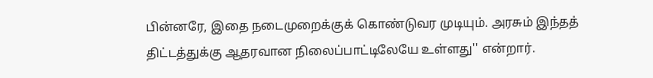பின்னரே, இதை நடைமுறைக்குக் கொண்டுவர முடியும். அரசும் இந்தத் திட்டத்துக்கு ஆதரவான நிலைப்பாட்டிலேயே உள்ளது'' என்றார்.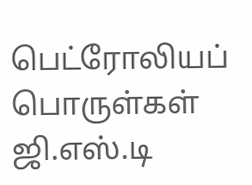பெட்ரோலியப் பொருள்கள் ஜி.எஸ்.டி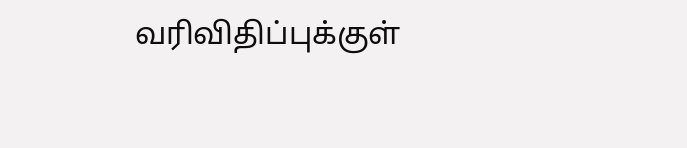வரிவிதிப்புக்குள்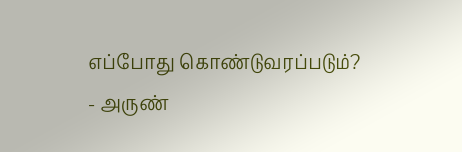எப்போது கொண்டுவரப்படும்? - அருண்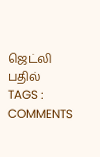ஜெட்லி பதில்
TAGS :
COMMENTS